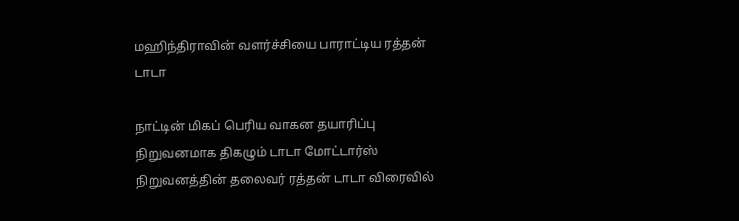மஹிந்திராவின் வளர்ச்சியை பாராட்டிய ரத்தன் டாடா

நாட்டின் மிகப் பெரிய வாகன தயாரிப்பு நிறுவனமாக திகழும் டாடா மோட்டார்ஸ் நிறுவனத்தின் தலைவர் ரத்தன் டாடா விரைவில்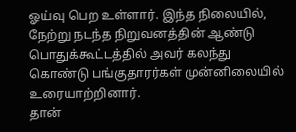ஓய்வு பெற உள்ளார். இந்த நிலையில், நேற்று நடந்த நிறுவனத்தின் ஆண்டு பொதுக்கூட்டத்தில் அவர் கலந்து கொண்டு பங்குதாரர்கள் முன்னிலையில் உரையாற்றினார்.
தான்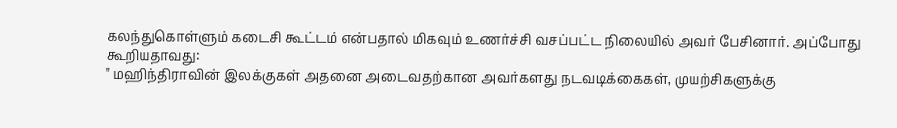கலந்துகொள்ளும் கடைசி கூட்டம் என்பதால் மிகவும் உணர்ச்சி வசப்பட்ட நிலையில் அவர் பேசினார். அப்போது கூறியதாவது:
" மஹிந்திராவின் இலக்குகள் அதனை அடைவதற்கான அவர்களது நடவடிக்கைகள், முயற்சிகளுக்கு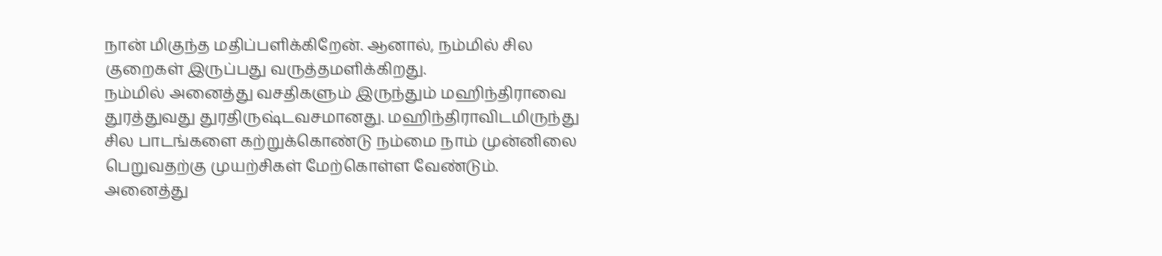நான் மிகுந்த மதிப்பளிக்கிறேன். ஆனால், நம்மில் சில குறைகள் இருப்பது வருத்தமளிக்கிறது.
நம்மில் அனைத்து வசதிகளும் இருந்தும் மஹிந்திராவை துரத்துவது துரதிருஷ்டவசமானது. மஹிந்திராவிடமிருந்து சில பாடங்களை கற்றுக்கொண்டு நம்மை நாம் முன்னிலை பெறுவதற்கு முயற்சிகள் மேற்கொள்ள வேண்டும்.
அனைத்து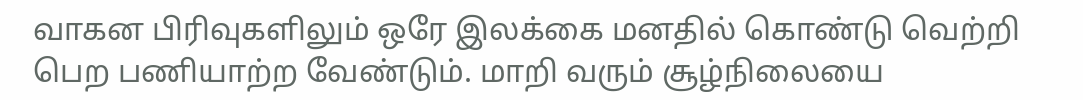வாகன பிரிவுகளிலும் ஒரே இலக்கை மனதில் கொண்டு வெற்றி பெற பணியாற்ற வேண்டும். மாறி வரும் சூழ்நிலையை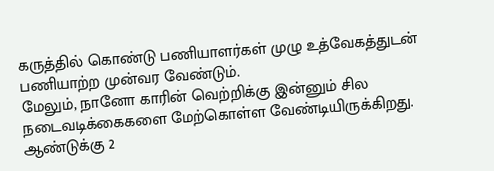கருத்தில் கொண்டு பணியாளர்கள் முழு உத்வேகத்துடன் பணியாற்ற முன்வர வேண்டும்.
மேலும், நானோ காரின் வெற்றிக்கு இன்னும் சில நடைவடிக்கைகளை மேற்கொள்ள வேண்டியிருக்கிறது. ஆண்டுக்கு 2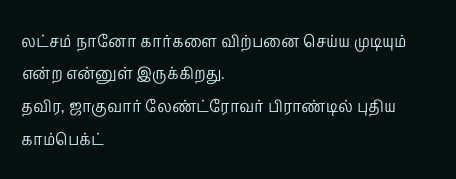லட்சம் நானோ கார்களை விற்பனை செய்ய முடியும் என்ற என்னுள் இருக்கிறது.
தவிர, ஜாகுவார் லேண்ட்ரோவர் பிராண்டில் புதிய காம்பெக்ட்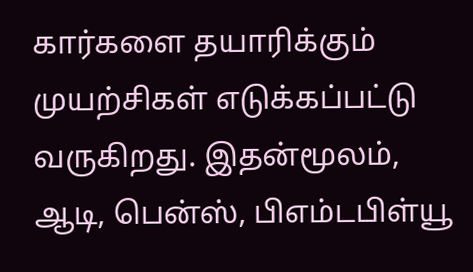கார்களை தயாரிக்கும் முயற்சிகள் எடுக்கப்பட்டு வருகிறது. இதன்மூலம், ஆடி, பென்ஸ், பிஎம்டபிள்யூ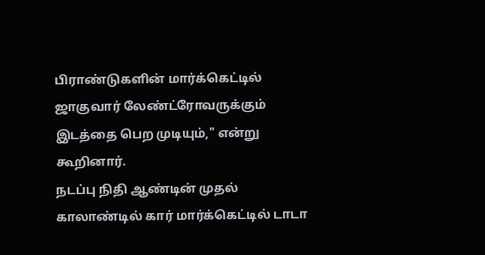பிராண்டுகளின் மார்க்கெட்டில் ஜாகுவார் லேண்ட்ரோவருக்கும் இடத்தை பெற முடியும்," என்று கூறினார்.
நடப்பு நிதி ஆண்டின் முதல் காலாண்டில் கார் மார்க்கெட்டில் டாடா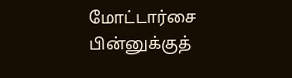மோட்டார்சை பின்னுக்குத்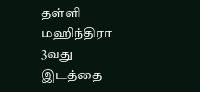தள்ளி மஹிந்திரா 3வது இடத்தை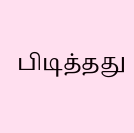பிடித்தது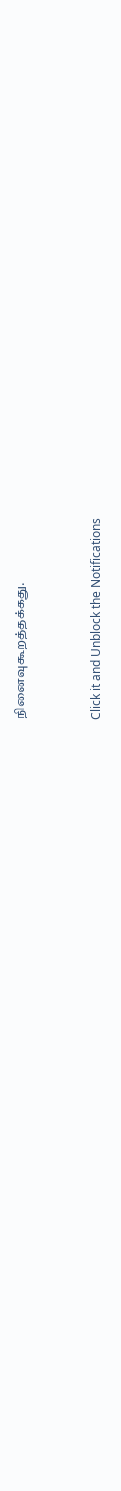நினைவுகூறத்தக்கது.


Click it and Unblock the Notifications